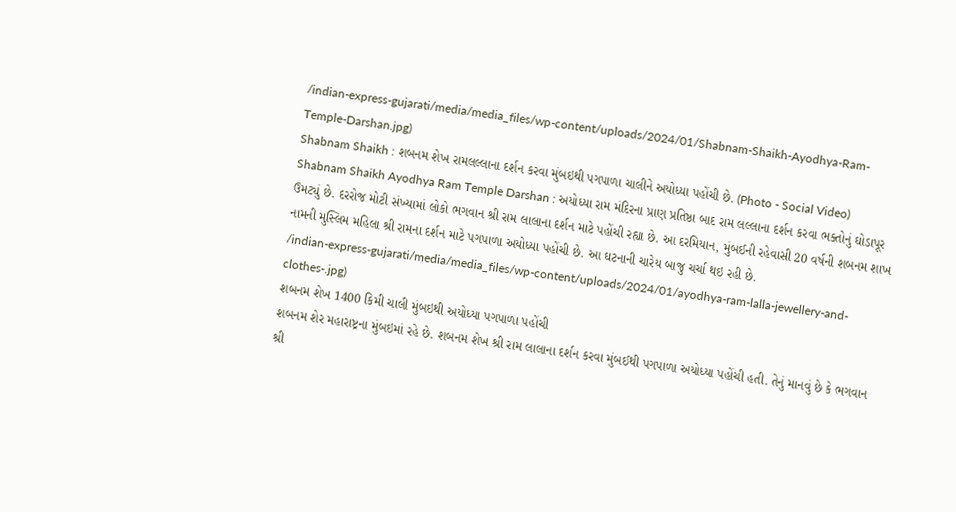/indian-express-gujarati/media/media_files/wp-content/uploads/2024/01/Shabnam-Shaikh-Ayodhya-Ram-Temple-Darshan.jpg)
Shabnam Shaikh : શબનમ શેખ રામલલ્લાના દર્શન કરવા મુંબઇથી પગપાળા ચાલીને અયોધ્યા પહોંચી છે. (Photo - Social Video)
Shabnam Shaikh Ayodhya Ram Temple Darshan : અયોધ્યા રામ મંદિરના પ્રાણ પ્રતિષ્ઠા બાદ રામ લલ્લાના દર્શન કરવા ભક્તોનું ઘોડાપૂર ઉમટ્યું છે. દરરોજ મોટી સંખ્યામાં લોકો ભગવાન શ્રી રામ લાલાના દર્શન માટે પહોંચી રહ્યા છે. આ દરમિયાન, મુંબઈની રહેવાસી 20 વર્ષની શબનમ શાખ નામની મુસ્લિમ મહિલા શ્રી રામના દર્શન માટે પગપાળા અયોધ્યા પહોંચી છે. આ ઘટનાની ચારેય બાજુ ચર્ચા થઇ રહી છે.
/indian-express-gujarati/media/media_files/wp-content/uploads/2024/01/ayodhya-ram-lalla-jewellery-and-clothes-.jpg)
શબનમ શેખ 1400 કિમી ચાલી મુંબઇથી અયોધ્યા પગપાળા પહોંચી
શબનમ શેર મહારાષ્ટ્રના મુંબઇમાં રહે છે. શબનમ શેખ શ્રી રામ લાલાના દર્શન કરવા મુંબઈથી પગપાળા અયોધ્યા પહોંચી હતી. તેનું માનવું છે કે ભગવાન શ્રી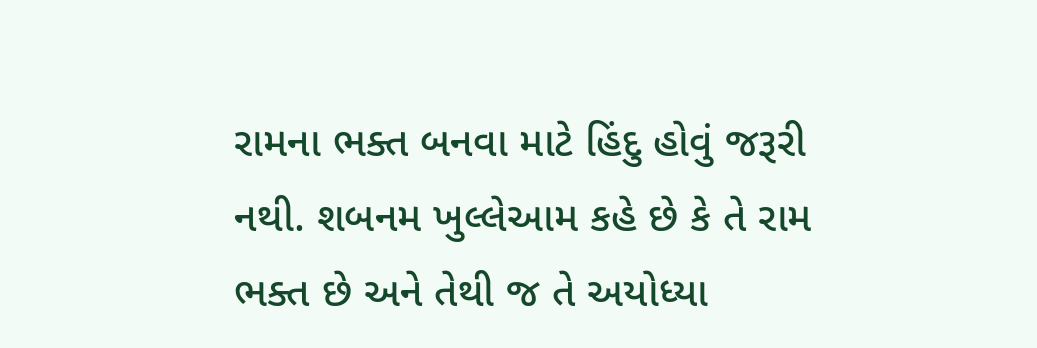રામના ભક્ત બનવા માટે હિંદુ હોવું જરૂરી નથી. શબનમ ખુલ્લેઆમ કહે છે કે તે રામ ભક્ત છે અને તેથી જ તે અયોધ્યા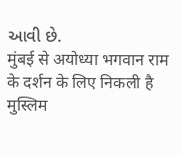આવી છે.
मुंबई से अयोध्या भगवान राम के दर्शन के लिए निकली है मुस्लिम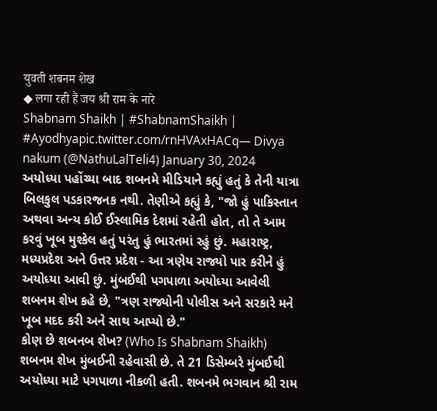युवती शबनम शेख
◆ लगा रही हैं जय श्री राम के नारे
Shabnam Shaikh | #ShabnamShaikh | #Ayodhyapic.twitter.com/rnHVAxHACq— Divya nakum (@NathuLalTeli4) January 30, 2024
અયોધ્યા પહોંચ્યા બાદ શબનમે મીડિયાને કહ્યું હતું કે તેની યાત્રા બિલકુલ પડકારજનક નથી. તેણીએ કહ્યું કે, "જો હું પાકિસ્તાન અથવા અન્ય કોઈ ઈસ્લામિક દેશમાં રહેતી હોત, તો તે આમ કરવું ખૂબ મુશ્કેલ હતું પરંતુ હું ભારતમાં રહું છું. મહારાષ્ટ્ર, મધ્યપ્રદેશ અને ઉત્તર પ્રદેશ - આ ત્રણેય રાજ્યો પાર કરીને હું અયોધ્યા આવી છું. મુંબઈથી પગપાળા અયોધ્યા આવેલી શબનમ શેખ કહે છે, "ત્રણ રાજ્યોની પોલીસ અને સરકારે મને ખૂબ મદદ કરી અને સાથ આપ્યો છે."
કોણ છે શબનબ શેખ? (Who Is Shabnam Shaikh)
શબનમ શેખ મુંબઈની રહેવાસી છે. તે 21 ડિસેમ્બરે મુંબઈથી અયોધ્યા માટે પગપાળા નીકળી હતી. શબનમે ભગવાન શ્રી રામ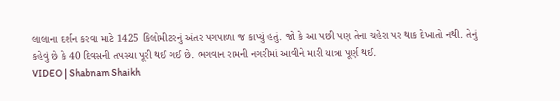લાલાના દર્શન કરવા માટે 1425 કિલોમીટરનું અંતર પગપાળા જ કાપ્યું હતું. જો કે આ પછી પણ તેના ચહેરા પર થાક દેખાતો નથી. તેનું કહેવું છે કે 40 દિવસની તપસ્યા પૂરી થઈ ગઈ છે. ભગવાન રામની નગરીમાં આવીને મારી યાત્રા પૂર્ણ થઈ.
VIDEO | Shabnam Shaikh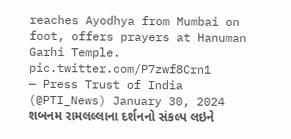reaches Ayodhya from Mumbai on foot, offers prayers at Hanuman Garhi Temple. pic.twitter.com/P7zwf8Crn1
— Press Trust of India (@PTI_News) January 30, 2024
શબનમ રામલલ્લાના દર્શનનો સંકલ્પ લઇને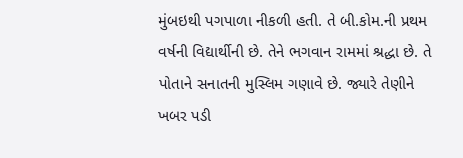મુંબઇથી પગપાળા નીકળી હતી. તે બી.કોમ.ની પ્રથમ વર્ષની વિદ્યાર્થીની છે. તેને ભગવાન રામમાં શ્રદ્ધા છે. તે પોતાને સનાતની મુસ્લિમ ગણાવે છે. જ્યારે તેણીને ખબર પડી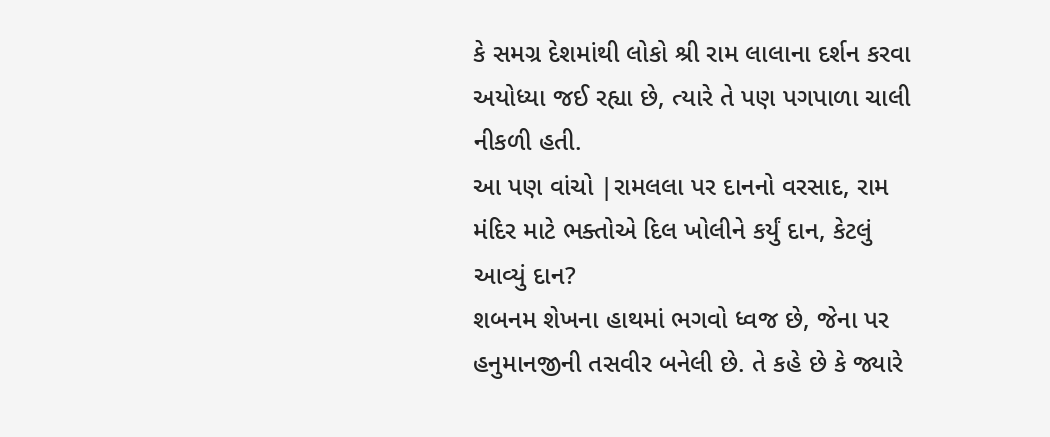કે સમગ્ર દેશમાંથી લોકો શ્રી રામ લાલાના દર્શન કરવા અયોધ્યા જઈ રહ્યા છે, ત્યારે તે પણ પગપાળા ચાલી નીકળી હતી.
આ પણ વાંચો |રામલલા પર દાનનો વરસાદ, રામ મંદિર માટે ભક્તોએ દિલ ખોલીને કર્યું દાન, કેટલું આવ્યું દાન?
શબનમ શેખના હાથમાં ભગવો ધ્વજ છે, જેના પર હનુમાનજીની તસવીર બનેલી છે. તે કહે છે કે જ્યારે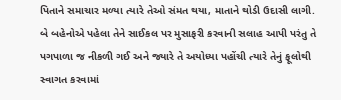પિતાને સમાચાર મળ્યા ત્યારે તેઓ સંમત થયા, માતાને થોડી ઉદાસી લાગી. બે બહેનોએ પહેલા તેને સાઈકલ પર મુસાફરી કરવાની સલાહ આપી પરંતુ તે પગપાળા જ નીકળી ગઈ અને જ્યારે તે અયોધ્યા પહોંચી ત્યારે તેનું ફૂલોથી સ્વાગત કરવામાં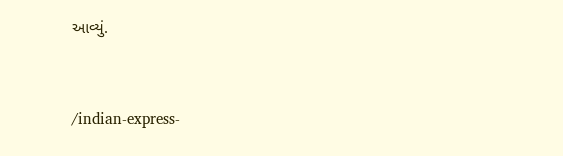આવ્યું.


/indian-express-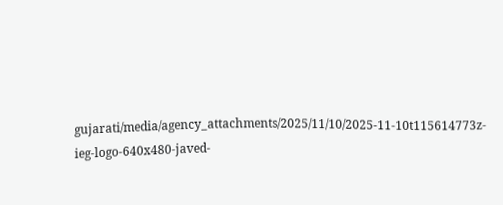gujarati/media/agency_attachments/2025/11/10/2025-11-10t115614773z-ieg-logo-640x480-javed-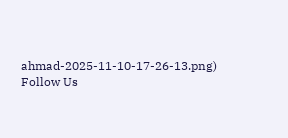ahmad-2025-11-10-17-26-13.png)
Follow Us